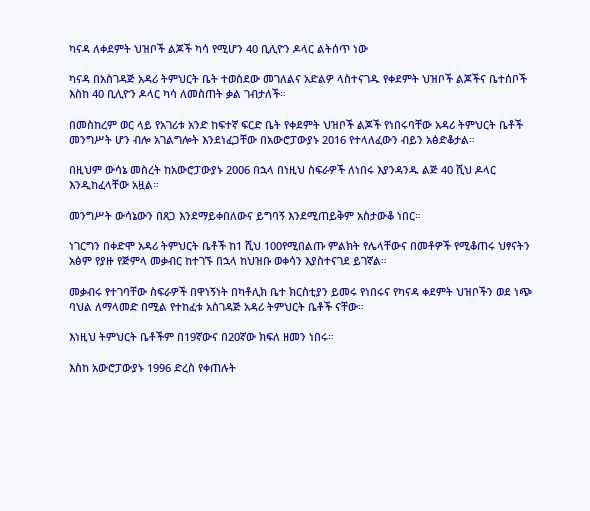ካናዳ ለቀደምት ህዝቦች ልጆች ካሳ የሚሆን 40 ቢሊዮን ዶላር ልትሰጥ ነው

ካናዳ በአስገዳጅ አዳሪ ትምህርት ቤት ተወስደው መገለልና አድልዎ ላስተናገዱ የቀደምት ህዝቦች ልጆችና ቤተሰቦች እስከ 40 ቢሊዮን ዶላር ካሳ ለመስጠት ቃል ገብታለች።

በመስከረም ወር ላይ የአገሪቱ አንድ ከፍተኛ ፍርድ ቤት የቀደምት ህዝቦች ልጆች የነበሩባቸው አዳሪ ትምህርት ቤቶች መንግሥት ሆን ብሎ አገልግሎት እንደነፈጋቸው በአውሮፓውያኑ 2016 የተላለፈውን ብይን አፅድቆታል።

በዚህም ውሳኔ መስረት ከአውሮፓውያኑ 2006 በኋላ በነዚህ ስፍራዎች ለነበሩ እያንዳንዱ ልጅ 40 ሺህ ዶላር እንዲከፈላቸው አዟል።

መንግሥት ውሳኔውን በጸጋ እንደማይቀበለውና ይግባኝ እንደሚጠይቅም አስታውቆ ነበር።

ነገርግን በቀድሞ አዳሪ ትምህርት ቤቶች ከ1 ሺህ 100የሚበልጡ ምልክት የሌላቸውና በመቶዎች የሚቆጠሩ ህፃናትን አፅም የያዙ የጅምላ መቃብር ከተገኙ በኋላ ከህዝቡ ወቀሳን እያስተናገደ ይገኛል።

መቃብሩ የተገባቸው ስፍራዎች በዋነኝነት በካቶሊክ ቤተ ክርስቲያን ይመሩ የነበሩና የካናዳ ቀደምት ህዝቦችን ወደ ነጭ ባህል ለማላመድ በሚል የተከፈቱ አስገዳጅ አዳሪ ትምህርት ቤቶች ናቸው።

እነዚህ ትምህርት ቤቶችም በ19ኛውና በ20ኛው ክፍለ ዘመን ነበሩ።

እስከ አውሮፓውያኑ 1996 ድረስ የቀጠሉት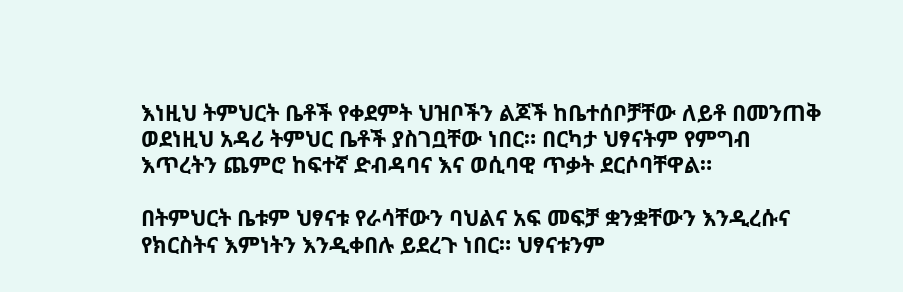እነዚህ ትምህርት ቤቶች የቀደምት ህዝቦችን ልጆች ከቤተሰቦቻቸው ለይቶ በመንጠቅ ወደነዚህ አዳሪ ትምህር ቤቶች ያስገቧቸው ነበር። በርካታ ህፃናትም የምግብ እጥረትን ጨምሮ ከፍተኛ ድብዳባና እና ወሲባዊ ጥቃት ደርሶባቸዋል።

በትምህርት ቤቱም ህፃናቱ የራሳቸውን ባህልና አፍ መፍቻ ቋንቋቸውን እንዲረሱና የክርስትና እምነትን እንዲቀበሉ ይደረጉ ነበር። ህፃናቱንም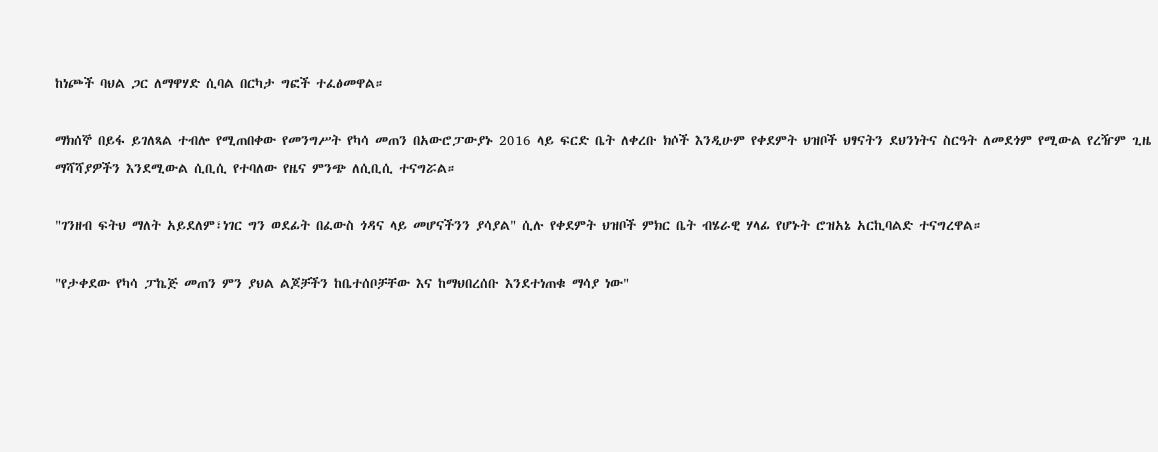ከነጮች ባህል ጋር ለማዋሃድ ሲባል በርካታ ግፎች ተፈፅመዋል።

ማክሰኞ በይፋ ይገለጻል ተብሎ የሚጠበቀው የመንግሥት የካሳ መጠን በአውሮፓውያኑ 2016 ላይ ፍርድ ቤት ለቀረቡ ክሶች እንዲሁም የቀደምት ህዝቦች ህፃናትን ደህንነትና ስርዓት ለመደጎም የሚውል የረዥም ጊዜ ማሻሻያዎችን እንደሚውል ሲቢሲ የተባለው የዜና ምንጭ ለሲቢሲ ተናግሯል።

"ገንዘብ ፍትህ ማለት አይደለም፣ነገር ግን ወደፊት በፈውስ ጎዳና ላይ መሆናችንን ያሳያል" ሲሉ የቀደምት ህዝቦች ምክር ቤት ብሄራዊ ሃላፊ የሆኑት ሮዝአኔ አርኪባልድ ተናግረዋል።

"የታቀደው የካሳ ፓኬጅ መጠን ምን ያህል ልጆቻችን ከቤተሰቦቻቸው እና ከማህበረሰቡ እንደተነጠቁ ማሳያ ነው"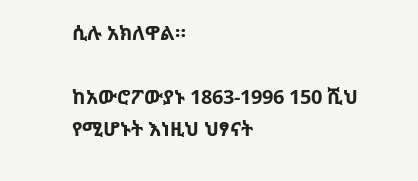ሲሉ አክለዋል።

ከአውሮፖውያኑ 1863-1996 150 ሺህ የሚሆኑት እነዚህ ህፃናት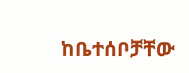ከቤተሰቦቻቸው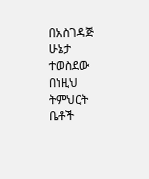በአስገዳጅ ሁኔታ ተወስደው በነዚህ ትምህርት ቤቶች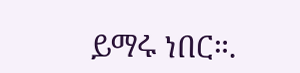ይማሩ ነበር።.